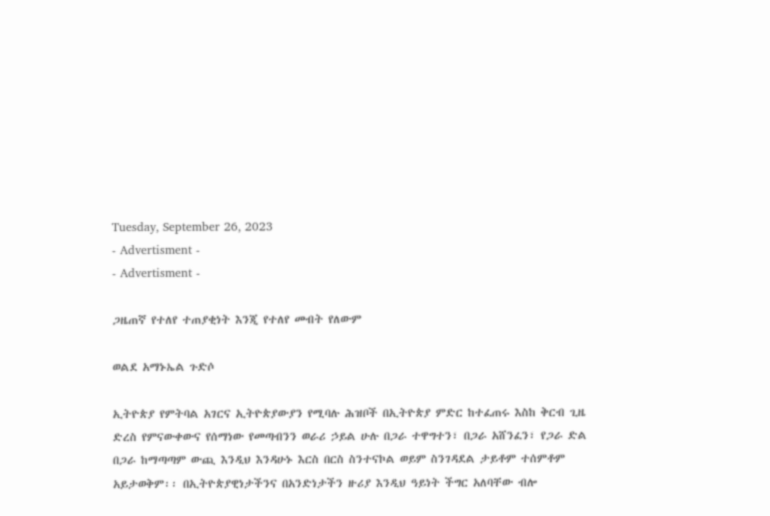Tuesday, September 26, 2023
- Advertisment -
- Advertisment -

ጋዜጠኛ የተለየ ተጠያቂነት እንጂ የተለየ መብት የለውም

ወልደ አማኑኤል ጉድሶ

ኢትዮጵያ የምትባል አገርና ኢትዮጵያውያን የሚባሉ ሕዝቦች በኢትዮጵያ ምድር ከተፈጠሩ እስከ ቅርብ ጊዜ ድረስ የምናውቀውና የሰማነው የመጣብንን ወራሪ ኃይል ሁሉ በጋራ ተዋግተን፣ በጋራ አሸንፈን፣ የጋራ ድል በጋራ ከማጣጣም ውጪ እንዲህ እንዳሁኑ እርስ በርስ ስንተናኮል ወይም ስንገዳደል ታይቶም ተሰምቶም አይታወቅም፡፡ በኢትዮጵያዊነታችንና በአንድነታችን ዙሪያ እንዲህ ዓይነት ችግር አለባቸው ብሎ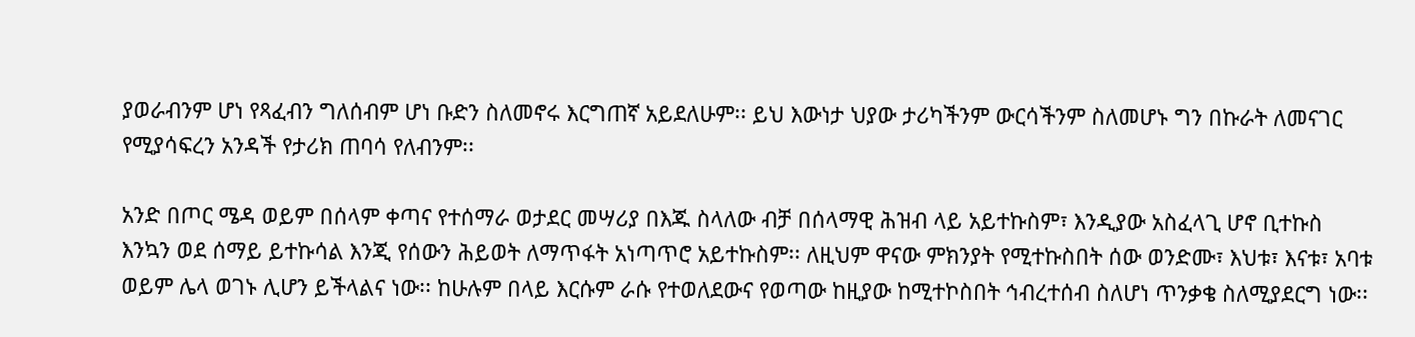ያወራብንም ሆነ የጻፈብን ግለሰብም ሆነ ቡድን ስለመኖሩ እርግጠኛ አይደለሁም፡፡ ይህ እውነታ ህያው ታሪካችንም ውርሳችንም ስለመሆኑ ግን በኩራት ለመናገር የሚያሳፍረን አንዳች የታሪክ ጠባሳ የለብንም፡፡

አንድ በጦር ሜዳ ወይም በሰላም ቀጣና የተሰማራ ወታደር መሣሪያ በእጁ ስላለው ብቻ በሰላማዊ ሕዝብ ላይ አይተኩስም፣ እንዲያው አስፈላጊ ሆኖ ቢተኩስ እንኳን ወደ ሰማይ ይተኩሳል እንጂ የሰውን ሕይወት ለማጥፋት አነጣጥሮ አይተኩስም፡፡ ለዚህም ዋናው ምክንያት የሚተኩስበት ሰው ወንድሙ፣ እህቱ፣ እናቱ፣ አባቱ ወይም ሌላ ወገኑ ሊሆን ይችላልና ነው፡፡ ከሁሉም በላይ እርሱም ራሱ የተወለደውና የወጣው ከዚያው ከሚተኮስበት ኅብረተሰብ ስለሆነ ጥንቃቄ ስለሚያደርግ ነው፡፡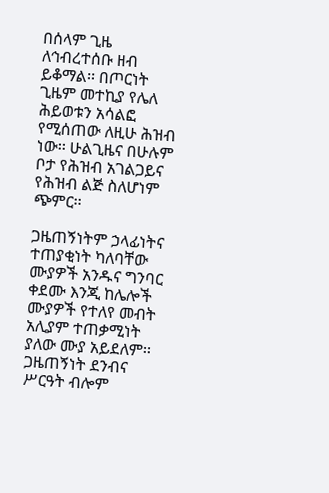በሰላም ጊዜ ለኅብረተሰቡ ዘብ ይቆማል፡፡ በጦርነት ጊዜም መተኪያ የሌለ ሕይወቱን አሳልፎ የሚሰጠው ለዚሁ ሕዝብ ነው፡፡ ሁልጊዜና በሁሉም ቦታ የሕዝብ አገልጋይና የሕዝብ ልጅ ስለሆነም ጭምር፡፡

ጋዜጠኝነትም ኃላፊነትና ተጠያቂነት ካለባቸው ሙያዎች አንዱና ግንባር ቀደሙ እንጂ ከሌሎች ሙያዎች የተለየ መብት አሊያም ተጠቃሚነት ያለው ሙያ አይደለም፡፡ ጋዜጠኝነት ደንብና ሥርዓት ብሎም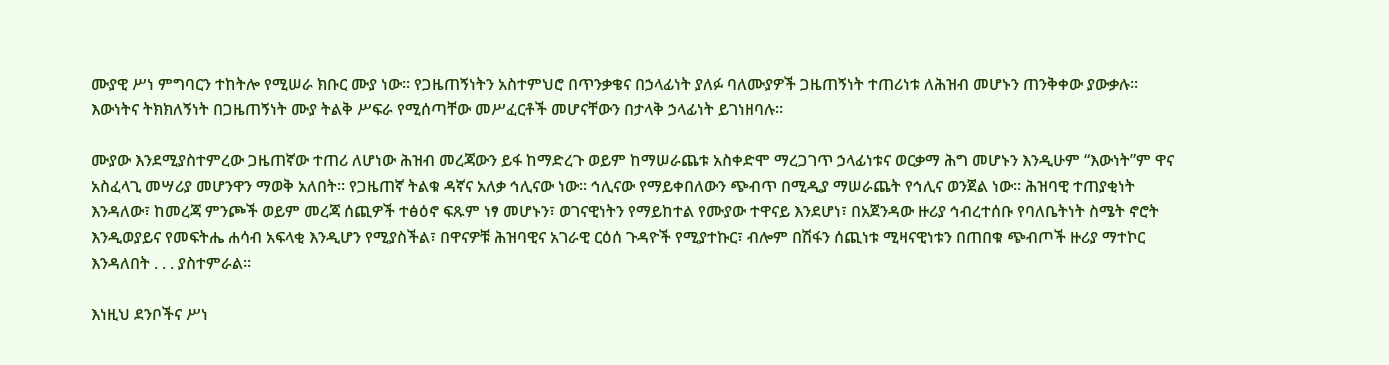ሙያዊ ሥነ ምግባርን ተከትሎ የሚሠራ ክቡር ሙያ ነው፡፡ የጋዜጠኝነትን አስተምህሮ በጥንቃቄና በኃላፊነት ያለፉ ባለሙያዎች ጋዜጠኝነት ተጠሪነቱ ለሕዝብ መሆኑን ጠንቅቀው ያውቃሉ፡፡ እውነትና ትክክለኝነት በጋዜጠኝነት ሙያ ትልቅ ሥፍራ የሚሰጣቸው መሥፈርቶች መሆናቸውን በታላቅ ኃላፊነት ይገነዘባሉ፡፡

ሙያው እንደሚያስተምረው ጋዜጠኛው ተጠሪ ለሆነው ሕዝብ መረጃውን ይፋ ከማድረጉ ወይም ከማሠራጨቱ አስቀድሞ ማረጋገጥ ኃላፊነቱና ወርቃማ ሕግ መሆኑን እንዲሁም “እውነት”ም ዋና አስፈላጊ መሣሪያ መሆንዋን ማወቅ አለበት፡፡ የጋዜጠኛ ትልቁ ዳኛና አለቃ ኅሊናው ነው፡፡ ኅሊናው የማይቀበለውን ጭብጥ በሚዲያ ማሠራጨት የኅሊና ወንጀል ነው፡፡ ሕዝባዊ ተጠያቂነት እንዳለው፣ ከመረጃ ምንጮች ወይም መረጃ ሰጪዎች ተፅዕኖ ፍጹም ነፃ መሆኑን፣ ወገናዊነትን የማይከተል የሙያው ተዋናይ እንደሆነ፣ በአጀንዳው ዙሪያ ኅብረተሰቡ የባለቤትነት ስሜት ኖሮት እንዲወያይና የመፍትሔ ሐሳብ አፍላቂ እንዲሆን የሚያስችል፣ በዋናዎቹ ሕዝባዊና አገራዊ ርዕሰ ጉዳዮች የሚያተኩር፣ ብሎም በሽፋን ሰጪነቱ ሚዛናዊነቱን በጠበቁ ጭብጦች ዙሪያ ማተኮር እንዳለበት . . . ያስተምራል፡፡

እነዚህ ደንቦችና ሥነ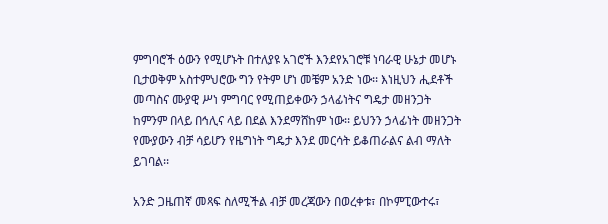ምግባሮች ዕውን የሚሆኑት በተለያዩ አገሮች እንደየአገሮቹ ነባራዊ ሁኔታ መሆኑ ቢታወቅም አስተምህሮው ግን የትም ሆነ መቼም አንድ ነው፡፡ እነዚህን ሒደቶች መጣስና ሙያዊ ሥነ ምግባር የሚጠይቀውን ኃላፊነትና ግዴታ መዘንጋት ከምንም በላይ በኅሊና ላይ በደል እንደማሸከም ነው፡፡ ይህንን ኃላፊነት መዘንጋት የሙያውን ብቻ ሳይሆን የዜግነት ግዴታ እንደ መርሳት ይቆጠራልና ልብ ማለት ይገባል፡፡

አንድ ጋዜጠኛ መጻፍ ስለሚችል ብቻ መረጃውን በወረቀቱ፣ በኮምፒውተሩ፣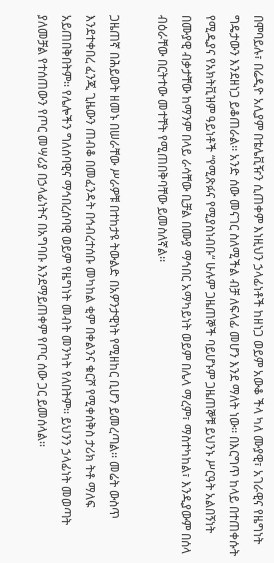በሞባይሉ፣ በሬዲዮ አሊያም በቴሌቪዥን ሲጠቀም እነዚህን ኃላፊነቶች ከዘነጋ ወይም አውቆ ችላ ካለ ሙያዊ፣ አገራዊና የዜግነት ግዴታውን እንደዘነጋ ይቆጠራል፡፡ አንድ ሰው መናገር ስለሚችል ብቻ ለፍላፊ መሆን እንደ ማለት ነው፡፡ በእርግጥ ከላይ በተጠቀሱት የሚዲያና የአክትቪዝም ዓይነቶች “የሚጽፉና የሚያስነብቡ“ ሁሉም ጋዜጠኞች ባይሆኑም ጋዜጠኞቹ ይህንኑ ሥርዓት አልበኝነት በሙያዊ ብቃታቸው ከማንም በላይ ራሳቸው ቢቻል በሙያ ማኅበር አማካይነት ወይም በሌላ ማረም፣ ማስተካከል፣ እንዲያውም በሰላ ብዕራቸው በርትተው መተቸት የሚጠበቅባቸው ይመስለኛል፡፡

ጋዜጠኛ በሕይወት ዘመኑ በሠራቸው ሥራዎቹ በተከታዩ ትውልድ በአዎንታዊነት የሚዘከር ቢሆን ይመረጣል፡፡ መሬት ውስጥ እንደተቀበረ ፈንጂ ጊዜውን ጠብቆ በመፈንዳት በኅብረተሰቡ መካከል ቂም በቀልንና ቁርሾ የሚቀሰቅስ ታሪክ ትቶ ማለፍ አይጠበቅበትም፡፡ የሌሎችን ግለሰባዊና ማኅበረሰባዊ ወይም የዜግነት መብት መንካት የለበትም፡፡ ይህንን ኃላፊነት መወጣት ያለመቻል የተሰጠውን የጦር መሣሪያ በኃላፊነትና በአግባቡ እንደማይጠቀም የጦር ሰው ጋር ይመሰላል፡፡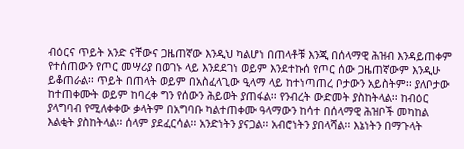ብዕርና ጥይት አንድ ናቸውና ጋዜጠኛው እንዲህ ካልሆነ በጠላቶቹ እንጂ በሰላማዊ ሕዝብ እንዳይጠቀም የተሰጠውን የጦር መሣሪያ በወገኑ ላይ እንደደገነ ወይም እንደተኩሰ የጦር ሰው ጋዜጠኛውም እንዲሁ ይቆጠራል፡፡ ጥይት በጠላት ወይም በአስፈላጊው ዒላማ ላይ ከተነጣጠረ ቦታውን አይስትም፡፡ ያለቦታው ከተጠቀሙት ወይም ከባረቀ ግን የሰውን ሕይወት ያጠፋል፡፡ የንብረት ውድመት ያስከትላል፡፡ ከብዕር ያላግባብ የሚለቀቀው ቃላትም በአግባቡ ካልተጠቀሙ ዓላማውን ከሳተ በሰላማዊ ሕዝቦች መካከል እልቂት ያስከትላል፡፡ ሰላም ያደፈርሳል፡፡ አንድነትን ያናጋል፡፡ አብሮነትን ያበላሻል፡፡ እኔነትን በማጉላት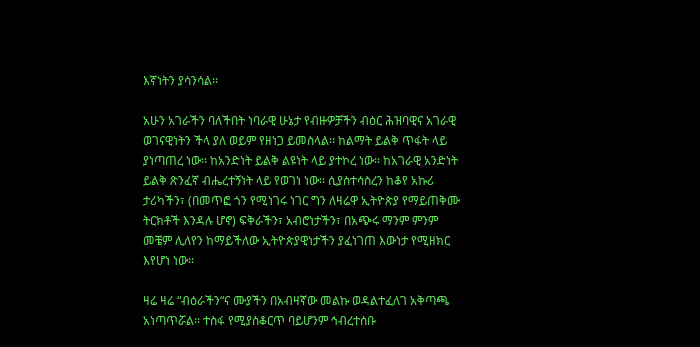እኛነትን ያሳንሳል፡፡

አሁን አገራችን ባለችበት ነባራዊ ሁኔታ የብዙዎቻችን ብዕር ሕዝባዊና አገራዊ ወገናዊነትን ችላ ያለ ወይም የዘነጋ ይመስላል፡፡ ከልማት ይልቅ ጥፋት ላይ ያነጣጠረ ነው፡፡ ከአንድነት ይልቅ ልዩነት ላይ ያተኮረ ነው፡፡ ከአገራዊ አንድነት ይልቅ ጽንፈኛ ብሔረተኝነት ላይ የወገነ ነው፡፡ ሲያስተሳስረን ከቆየ አኩሪ ታሪካችን፣ (በመጥፎ ጎን የሚነገሩ ነገር ግን ለዛሬዋ ኢትዮጵያ የማይጠቅሙ ትርክቶች እንዳሉ ሆኖ) ፍቅራችን፣ አብሮነታችን፣ በአጭሩ ማንም ምንም መቼም ሊለየን ከማይችለው ኢትዮጵያዊነታችን ያፈነገጠ እውነታ የሚዘክር እየሆነ ነው፡፡

ዛሬ ዛሬ “ብዕራችን“ና ሙያችን በአብዛኛው መልኩ ወዳልተፈለገ አቅጣጫ አነጣጥሯል፡፡ ተስፋ የሚያስቆርጥ ባይሆንም ኅብረተሰቡ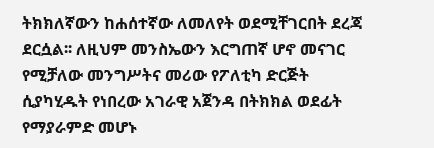ትክክለኛውን ከሐሰተኛው ለመለየት ወደሚቸገርበት ደረጃ ደርሷል፡፡ ለዚህም መንስኤውን እርግጠኛ ሆኖ መናገር የሚቻለው መንግሥትና መሪው የፖለቲካ ድርጅት ሲያካሂዱት የነበረው አገራዊ አጀንዳ በትክክል ወደፊት የማያራምድ መሆኑ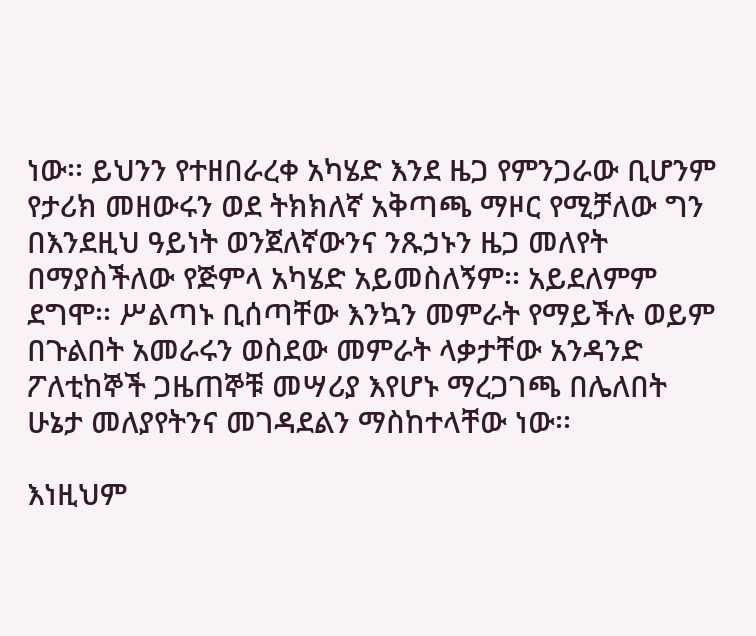ነው፡፡ ይህንን የተዘበራረቀ አካሄድ እንደ ዜጋ የምንጋራው ቢሆንም የታሪክ መዘውሩን ወደ ትክክለኛ አቅጣጫ ማዞር የሚቻለው ግን በእንደዚህ ዓይነት ወንጀለኛውንና ንጹኃኑን ዜጋ መለየት በማያስችለው የጅምላ አካሄድ አይመስለኝም፡፡ አይደለምም ደግሞ፡፡ ሥልጣኑ ቢሰጣቸው እንኳን መምራት የማይችሉ ወይም በጉልበት አመራሩን ወስደው መምራት ላቃታቸው አንዳንድ ፖለቲከኞች ጋዜጠኞቹ መሣሪያ እየሆኑ ማረጋገጫ በሌለበት ሁኔታ መለያየትንና መገዳደልን ማስከተላቸው ነው፡፡

እነዚህም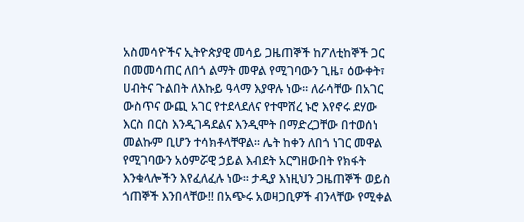አስመሳዮችና ኢትዮጵያዊ መሳይ ጋዜጠኞች ከፖለቲከኞች ጋር በመመሳጠር ለበጎ ልማት መዋል የሚገባውን ጊዜ፣ ዕውቀት፣ ሀብትና ጉልበት ለእኩይ ዓላማ እያዋሉ ነው፡፡ ለራሳቸው በአገር ውስጥና ውጪ አገር የተደላደለና የተሞሸረ ኑሮ እየኖሩ ደሃው እርስ በርስ እንዲገዳደልና እንዲሞት በማድረጋቸው በተወሰነ መልኩም ቢሆን ተሳክቶላቸዋል፡፡ ሌት ከቀን ለበጎ ነገር መዋል የሚገባውን አዕምሯዊ ኃይል እብደት አርግዘውበት የክፋት እንቁላሎችን እየፈለፈሉ ነው፡፡ ታዲያ እነዚህን ጋዜጠኞች ወይስ ጎጠኞች እንበላቸው!! በአጭሩ አወዛጋቢዎች ብንላቸው የሚቀል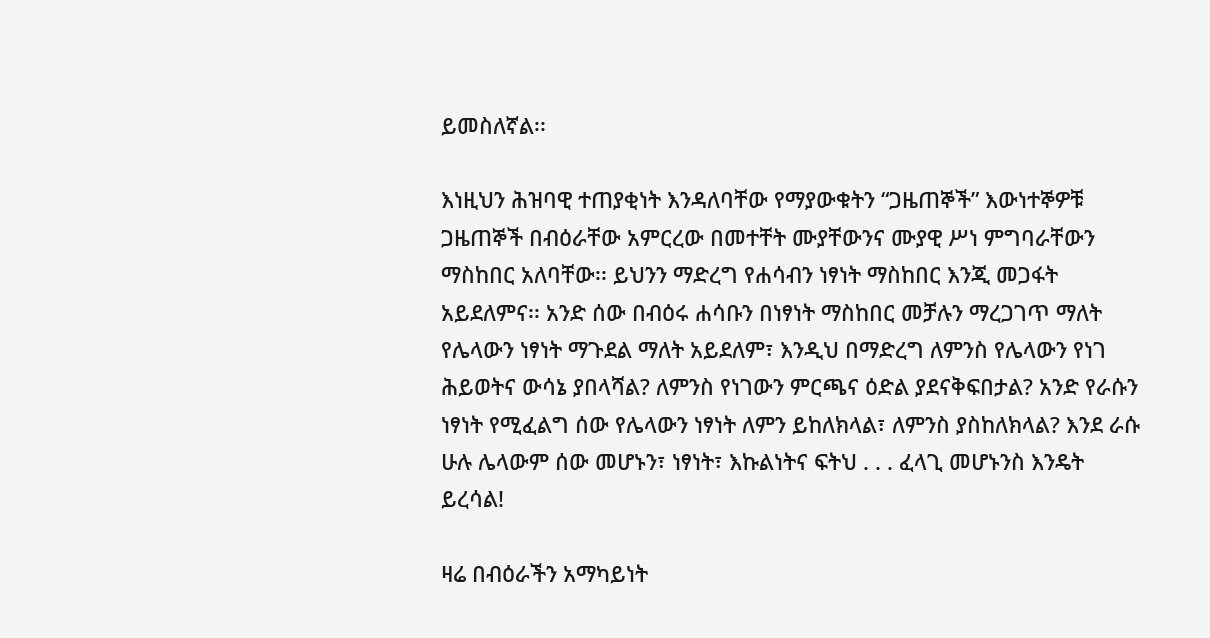ይመስለኛል፡፡

እነዚህን ሕዝባዊ ተጠያቂነት እንዳለባቸው የማያውቁትን “ጋዜጠኞች” እውነተኞዎቹ ጋዜጠኞች በብዕራቸው አምርረው በመተቸት ሙያቸውንና ሙያዊ ሥነ ምግባራቸውን ማስከበር አለባቸው፡፡ ይህንን ማድረግ የሐሳብን ነፃነት ማስከበር እንጂ መጋፋት አይደለምና፡፡ አንድ ሰው በብዕሩ ሐሳቡን በነፃነት ማስከበር መቻሉን ማረጋገጥ ማለት የሌላውን ነፃነት ማጉደል ማለት አይደለም፣ እንዲህ በማድረግ ለምንስ የሌላውን የነገ ሕይወትና ውሳኔ ያበላሻል? ለምንስ የነገውን ምርጫና ዕድል ያደናቅፍበታል? አንድ የራሱን ነፃነት የሚፈልግ ሰው የሌላውን ነፃነት ለምን ይከለክላል፣ ለምንስ ያስከለክላል? እንደ ራሱ ሁሉ ሌላውም ሰው መሆኑን፣ ነፃነት፣ እኩልነትና ፍትህ . . . ፈላጊ መሆኑንስ እንዴት ይረሳል!

ዛሬ በብዕራችን አማካይነት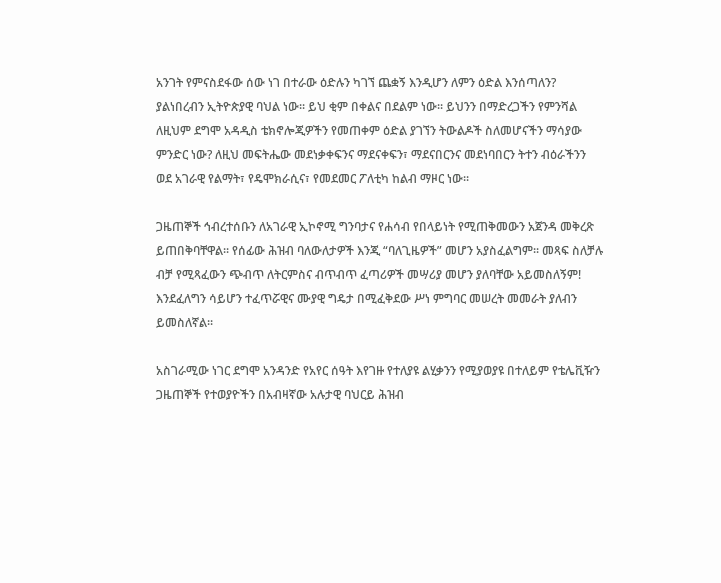አንገት የምናስደፋው ሰው ነገ በተራው ዕድሉን ካገኘ ጨቋኝ እንዲሆን ለምን ዕድል እንሰጣለን? ያልነበረብን ኢትዮጵያዊ ባህል ነው፡፡ ይህ ቂም በቀልና በደልም ነው፡፡ ይህንን በማድረጋችን የምንሻል ለዚህም ደግሞ አዳዲስ ቴክኖሎጂዎችን የመጠቀም ዕድል ያገኘን ትውልዶች ስለመሆናችን ማሳያው ምንድር ነው? ለዚህ መፍትሔው መደነቃቀፍንና ማደናቀፍን፣ ማደናበርንና መደነባበርን ትተን ብዕራችንን ወደ አገራዊ የልማት፣ የዴሞክራሲና፣ የመደመር ፖለቲካ ከልብ ማዞር ነው፡፡

ጋዜጠኞች ኅብረተሰቡን ለአገራዊ ኢኮኖሚ ግንባታና የሐሳብ የበላይነት የሚጠቅመውን አጀንዳ መቅረጽ ይጠበቅባቸዋል፡፡ የሰፊው ሕዝብ ባለውለታዎች እንጂ “ባለጊዜዎች” መሆን አያስፈልግም፡፡ መጻፍ ስለቻሉ ብቻ የሚጻፈውን ጭብጥ ለትርምስና ብጥብጥ ፈጣሪዎች መሣሪያ መሆን ያለባቸው አይመስለኝም! እንደፈለግን ሳይሆን ተፈጥሯዊና ሙያዊ ግዴታ በሚፈቅደው ሥነ ምግባር መሠረት መመራት ያለብን ይመስለኛል፡፡

አስገራሚው ነገር ደግሞ አንዳንድ የአየር ሰዓት እየገዙ የተለያዩ ልሂቃንን የሚያወያዩ በተለይም የቴሌቪዥን ጋዜጠኞች የተወያዮችን በአብዛኛው አሉታዊ ባህርይ ሕዝብ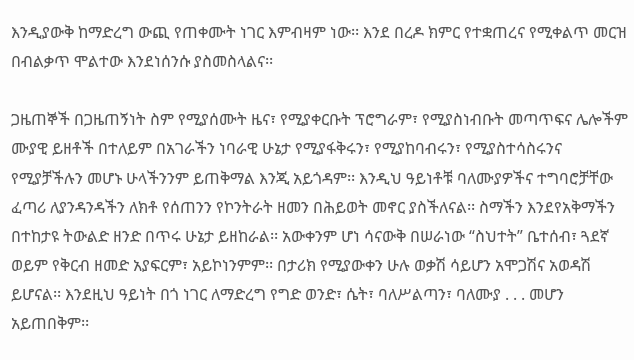እንዲያውቅ ከማድረግ ውጪ የጠቀሙት ነገር እምብዛም ነው፡፡ እንደ በረዶ ክምር የተቋጠረና የሚቀልጥ መርዝ በብልቃጥ ሞልተው እንደነሰንሱ ያስመስላልና፡፡

ጋዜጠኞች በጋዜጠኝነት ስም የሚያሰሙት ዜና፣ የሚያቀርቡት ፕሮግራም፣ የሚያስነብቡት መጣጥፍና ሌሎችም ሙያዊ ይዘቶች በተለይም በአገራችን ነባራዊ ሁኔታ የሚያፋቅሩን፣ የሚያከባብሩን፣ የሚያስተሳስሩንና የሚያቻችሉን መሆኑ ሁላችንንም ይጠቅማል እንጂ አይጎዳም፡፡ እንዲህ ዓይነቶቹ ባለሙያዎችና ተግባሮቻቸው ፈጣሪ ለያንዳንዳችን ለክቶ የሰጠንን የኮንትራት ዘመን በሕይወት መኖር ያስችለናል፡፡ ስማችን እንደየአቅማችን በተከታዩ ትውልድ ዘንድ በጥሩ ሁኔታ ይዘከራል፡፡ አውቀንም ሆነ ሳናውቅ በሠራነው “ስህተት” ቤተሰብ፣ ጓደኛ ወይም የቅርብ ዘመድ አያፍርም፣ አይኮነንምም፡፡ በታሪክ የሚያውቀን ሁሉ ወቃሽ ሳይሆን አሞጋሽና አወዳሽ ይሆናል፡፡ እንደዚህ ዓይነት በጎ ነገር ለማድረግ የግድ ወንድ፣ ሴት፣ ባለሥልጣን፣ ባለሙያ . . . መሆን አይጠበቅም፡፡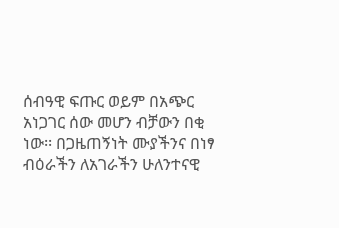ሰብዓዊ ፍጡር ወይም በአጭር አነጋገር ሰው መሆን ብቻውን በቂ ነው፡፡ በጋዜጠኝነት ሙያችንና በነፃ ብዕራችን ለአገራችን ሁለንተናዊ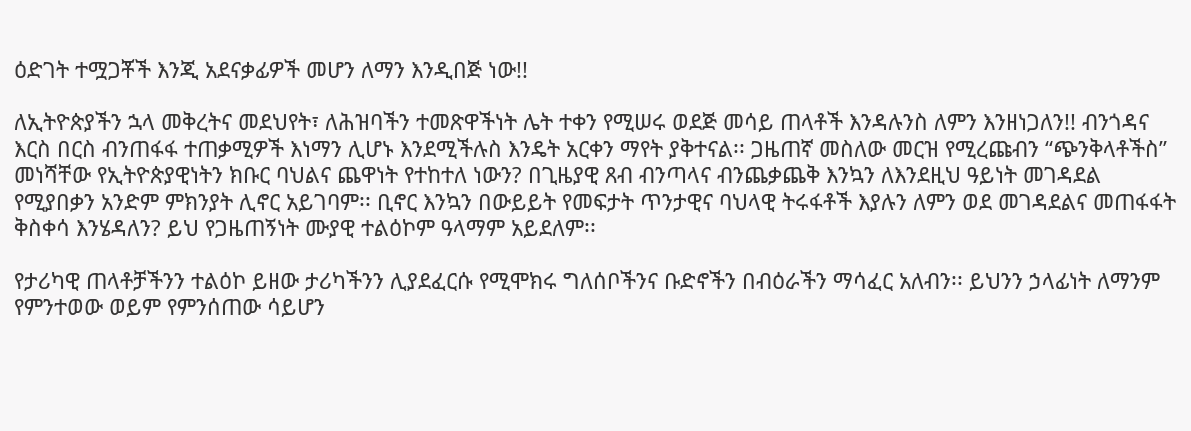ዕድገት ተሟጋቾች እንጂ አደናቃፊዎች መሆን ለማን እንዲበጅ ነው!!

ለኢትዮጵያችን ኋላ መቅረትና መደህየት፣ ለሕዝባችን ተመጽዋችነት ሌት ተቀን የሚሠሩ ወደጅ መሳይ ጠላቶች እንዳሉንስ ለምን እንዘነጋለን!! ብንጎዳና እርስ በርስ ብንጠፋፋ ተጠቃሚዎች እነማን ሊሆኑ እንደሚችሉስ እንዴት አርቀን ማየት ያቅተናል፡፡ ጋዜጠኛ መስለው መርዝ የሚረጩብን “ጭንቅላቶችስ” መነሻቸው የኢትዮጵያዊነትን ክቡር ባህልና ጨዋነት የተከተለ ነውን? በጊዜያዊ ጸብ ብንጣላና ብንጨቃጨቅ እንኳን ለእንደዚህ ዓይነት መገዳደል የሚያበቃን አንድም ምክንያት ሊኖር አይገባም፡፡ ቢኖር እንኳን በውይይት የመፍታት ጥንታዊና ባህላዊ ትሩፋቶች እያሉን ለምን ወደ መገዳደልና መጠፋፋት ቅስቀሳ እንሄዳለን? ይህ የጋዜጠኝነት ሙያዊ ተልዕኮም ዓላማም አይደለም፡፡

የታሪካዊ ጠላቶቻችንን ተልዕኮ ይዘው ታሪካችንን ሊያደፈርሱ የሚሞክሩ ግለሰቦችንና ቡድኖችን በብዕራችን ማሳፈር አለብን፡፡ ይህንን ኃላፊነት ለማንም የምንተወው ወይም የምንሰጠው ሳይሆን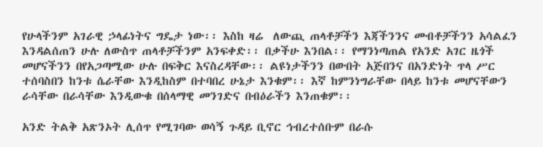የሁላችንም አገራዊ ኃላፊነትና ግዴታ ነው፡፡ እስከ ዛሬ  ለውጪ ጠላቶቻችን እጃችንንና መብቶቻችንን አሳልፈን እንዳልሰጠን ሁሉ ለውስጥ ጠላቶቻችንም አንፍቀድ፡፡ በቃችሁ እንበል፡፡ የማንነጣጠል የአንድ አገር ዜጎች መሆናችንን በየአጋጣሚው ሁሉ በፍቅር እናስረዳቸው፡፡ ልዩነታችንን በውበት አጅበንና በአንድነት ጥላ ሥር ተሰባስበን ከንቱ ሴራቸው እንዲከስም በተባበረ ሁኔታ እንቁም፡፡ እኛ ከምንነግራቸው በላይ ከንቱ መሆናቸውን ራሳቸው በራሳቸው እንዲውቁ በሰላማዊ መንገድና በብዕራችን እንጠቁም፡፡

አንድ ትልቅ አጽንኦት ሊሰጥ የሚገባው ወሳኝ ጉዳይ ቢኖር ኅብረተሰቡም በራሱ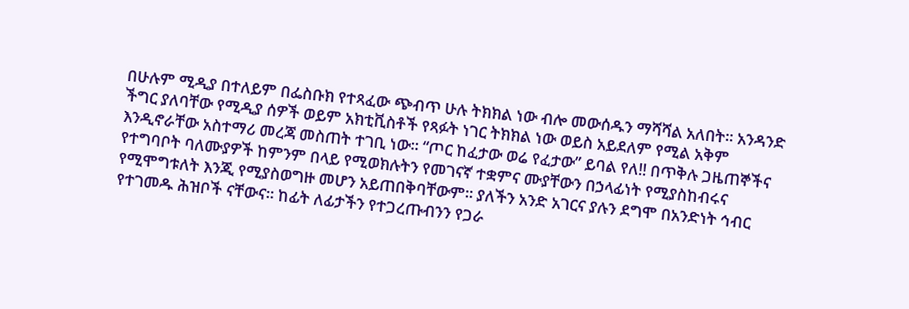በሁሉም ሚዲያ በተለይም በፌስቡክ የተጻፈው ጭብጥ ሁሉ ትክክል ነው ብሎ መውሰዱን ማሻሻል አለበት፡፡ አንዳንድ ችግር ያለባቸው የሚዲያ ሰዎች ወይም አክቲቪስቶች የጻፉት ነገር ትክክል ነው ወይስ አይደለም የሚል አቅም እንዲኖራቸው አስተማሪ መረጃ መስጠት ተገቢ ነው፡፡ “ጦር ከፈታው ወሬ የፈታው” ይባል የለ!! በጥቅሉ ጋዜጠኞችና የተግባቦት ባለሙያዎች ከምንም በላይ የሚወክሉትን የመገናኛ ተቋምና ሙያቸውን በኃላፊነት የሚያስከብሩና የሚሞግቱለት እንጂ የሚያስወግዙ መሆን አይጠበቅባቸውም፡፡ ያለችን አንድ አገርና ያሉን ደግሞ በአንድነት ኅብር የተገመዱ ሕዝቦች ናቸውና፡፡ ከፊት ለፊታችን የተጋረጡብንን የጋራ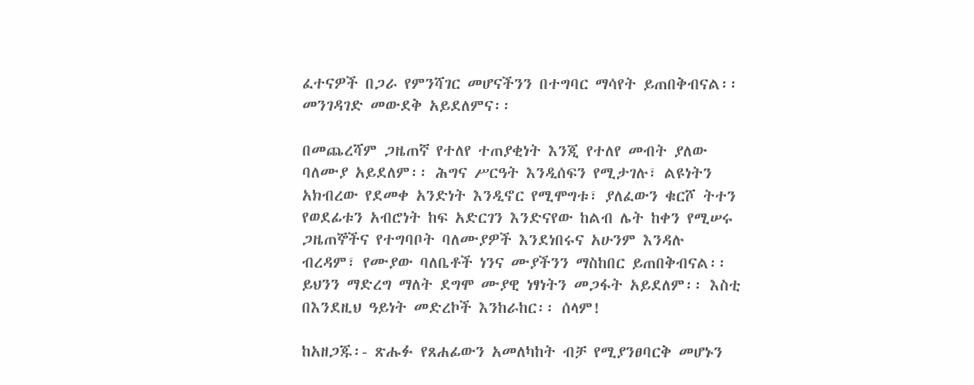ፈተናዎች በጋራ የምንሻገር መሆናችንን በተግባር ማሳየት ይጠበቅብናል፡፡ መንገዳገድ መውደቅ አይደለምና፡፡

በመጨረሻም ጋዜጠኛ የተለየ ተጠያቂነት እንጂ የተለየ መብት ያለው ባለሙያ አይደለም፡፡ ሕግና ሥርዓት እንዲሰፍን የሚታገሉ፣ ልዩነትን አክብረው የደመቀ አንድነት እንዲኖር የሚሞግቱ፣ ያለፈውን ቁርሾ ትተን የወደፊቱን አብሮነት ከፍ አድርገን እንድናየው ከልብ ሌት ከቀን የሚሠሩ ጋዜጠኞችና የተግባቦት ባለሙያዎች እንደነበሩና አሁንም እንዳሉ ብረዳም፣ የሙያው ባለቤቶች ነንና ሙያችንን ማስከበር ይጠበቅብናል፡፡ ይህንን ማድረግ ማለት ደግሞ ሙያዊ ነፃነትን መጋፋት አይደለም፡፡ እስቲ በእንደዚህ ዓይነት መድረኮች እንከራከር፡፡ ሰላም!

ከአዘጋጁ፡- ጽሑፉ የጸሐፊውን አመለካከት ብቻ የሚያንፀባርቅ መሆኑን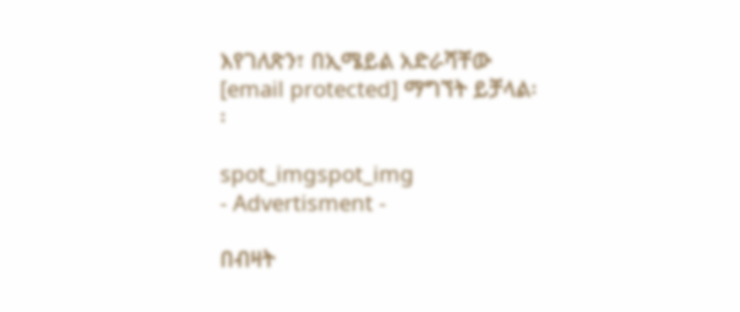እየገለጽን፣ በኢሜይል አድራሻቸው [email protected] ማግኘት ይቻላል፡፡

spot_imgspot_img
- Advertisment -

በብዛት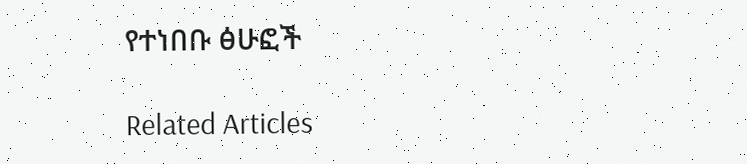የተነበቡ ፅሁፎች

Related Articles